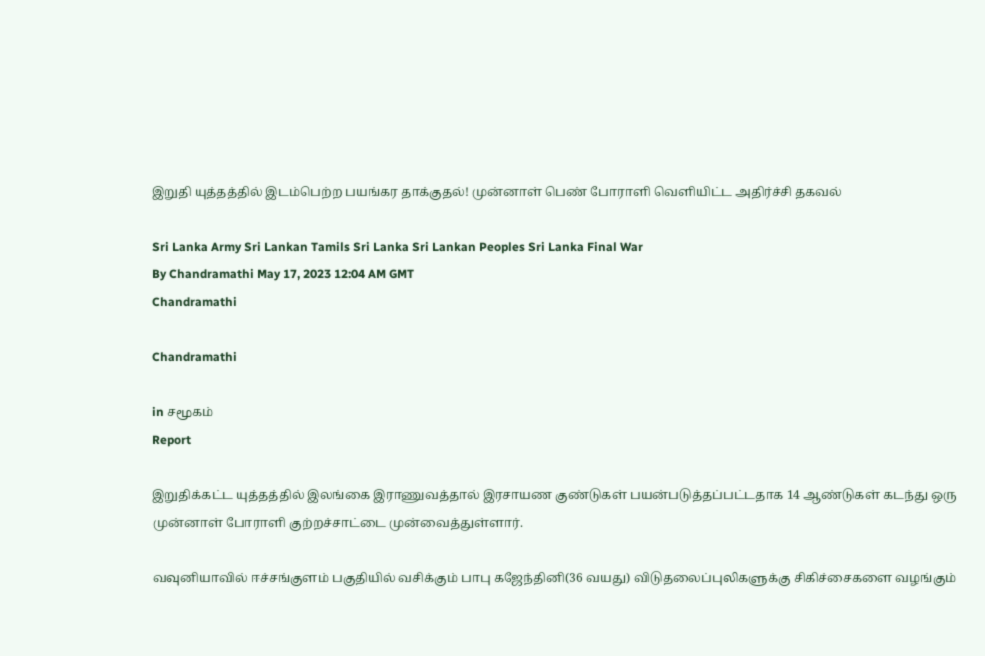இறுதி யுத்தத்தில் இடம்பெற்ற பயங்கர தாக்குதல்! முன்னாள் பெண் போராளி வெளியிட்ட அதிர்ச்சி தகவல்

Sri Lanka Army Sri Lankan Tamils Sri Lanka Sri Lankan Peoples Sri Lanka Final War
By Chandramathi May 17, 2023 12:04 AM GMT
Chandramathi

Chandramathi

in சமூகம்
Report

இறுதிக்கட்ட யுத்தத்தில் இலங்கை இராணுவத்தால் இரசாயண குண்டுகள் பயன்படுத்தப்பட்டதாக 14 ஆண்டுகள் கடந்து ஒரு முன்னாள் போராளி குற்றச்சாட்டை முன்வைத்துள்ளார்.

வவுனியாவில் ஈச்சங்குளம் பகுதியில் வசிக்கும் பாபு கஜேந்தினி(36 வயது) விடுதலைப்புலிகளுக்கு சிகிச்சைகளை வழங்கும்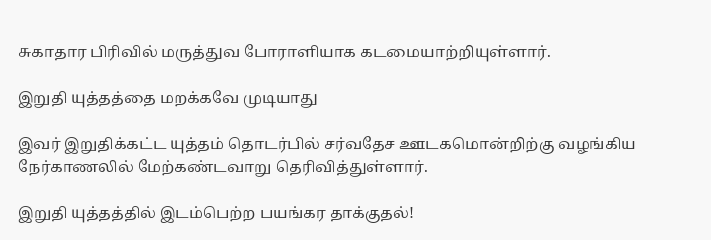சுகாதார பிரிவில் மருத்துவ போராளியாக கடமையாற்றியுள்ளார்.

இறுதி யுத்தத்தை மறக்கவே முடியாது

இவர் இறுதிக்கட்ட யுத்தம் தொடர்பில் சர்வதேச ஊடகமொன்றிற்கு வழங்கிய நேர்காணலில் மேற்கண்டவாறு தெரிவித்துள்ளார்.

இறுதி யுத்தத்தில் இடம்பெற்ற பயங்கர தாக்குதல்!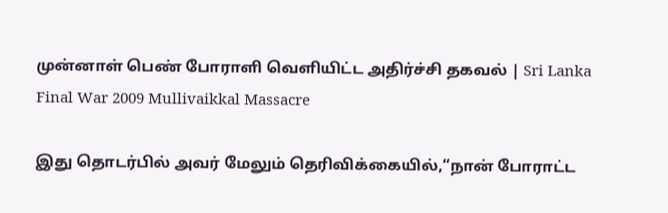முன்னாள் பெண் போராளி வெளியிட்ட அதிர்ச்சி தகவல் | Sri Lanka Final War 2009 Mullivaikkal Massacre

இது தொடர்பில் அவர் மேலும் தெரிவிக்கையில்,“நான் போராட்ட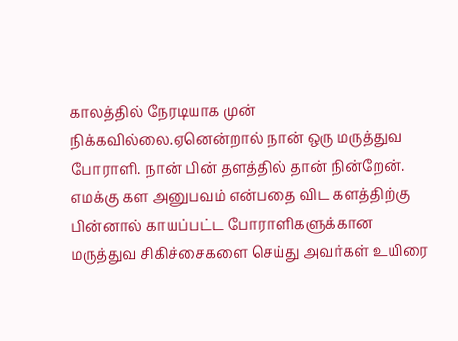காலத்தில் நேரடியாக முன் நிக்கவில்லை.ஏனென்றால் நான் ஒரு மருத்துவ போராளி. நான் பின் தளத்தில் தான் நின்றேன். எமக்கு கள அனுபவம் என்பதை விட களத்திற்கு பின்னால் காயப்பட்ட போராளிகளுக்கான மருத்துவ சிகிச்சைகளை செய்து அவர்கள் உயிரை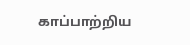காப்பாற்றிய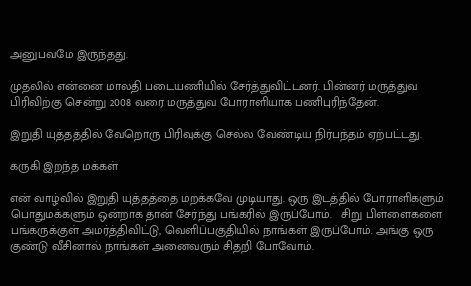அனுபவமே இருந்தது.

முதலில் என்னை மாலதி படையணியில் சேர்த்துவிட்டனர். பின்னர் மருத்துவ பிரிவிற்கு சென்று 2008 வரை மருத்துவ போராளியாக பணிபுரிந்தேன்.

இறுதி யுத்தத்தில் வேறொரு பிரிவுக்கு செல்ல வேண்டிய நிர்பந்தம் ஏற்பட்டது.

கருகி இறந்த மக்கள்

என் வாழ்வில் இறுதி யுத்தத்தை மறக்கவே முடியாது. ஒரு இடத்தில் போராளிகளும் பொதுமக்களும் ஒன்றாக தான் சேர்ந்து பங்கரில் இருப்போம்.   சிறு பிள்ளைகளை பங்கருக்குள் அமர்த்திவிட்டு, வெளிப்பகுதியில் நாங்கள் இருப்போம். அங்கு ஒரு குண்டு வீசினால் நாங்கள் அனைவரும் சிதறி போவோம்.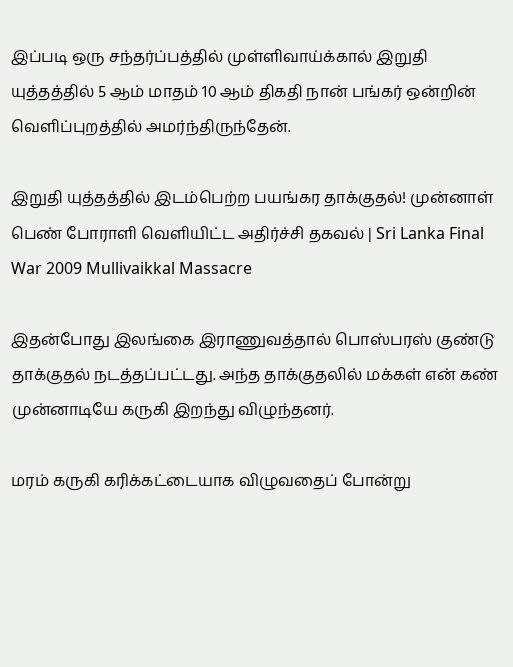இப்படி ஒரு சந்தர்ப்பத்தில் முள்ளிவாய்க்கால் இறுதி யுத்தத்தில் 5 ஆம் மாதம் 10 ஆம் திகதி நான் பங்கர் ஒன்றின் வெளிப்புறத்தில் அமர்ந்திருந்தேன்.

இறுதி யுத்தத்தில் இடம்பெற்ற பயங்கர தாக்குதல்! முன்னாள் பெண் போராளி வெளியிட்ட அதிர்ச்சி தகவல் | Sri Lanka Final War 2009 Mullivaikkal Massacre

இதன்போது இலங்கை இராணுவத்தால் பொஸ்பரஸ் குண்டு தாக்குதல் நடத்தப்பட்டது. அந்த தாக்குதலில் மக்கள் என் கண் முன்னாடியே கருகி இறந்து விழுந்தனர்.

மரம் கருகி கரிக்கட்டையாக விழுவதைப் போன்று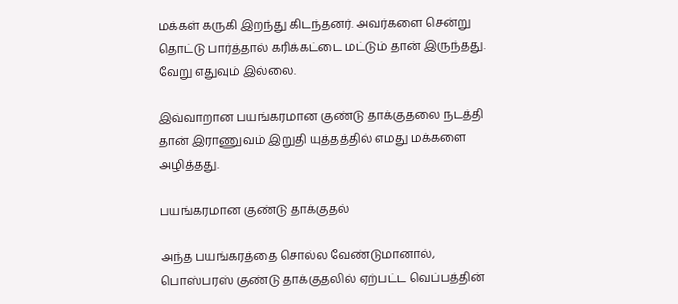மக்கள் கருகி இறந்து கிடந்தனர். அவர்களை சென்று தொட்டு பார்த்தால் கரிக்கட்டை மட்டும் தான் இருந்தது. வேறு எதுவும் இல்லை.

இவ்வாறான பயங்கரமான குண்டு தாக்குதலை நடத்தி தான் இராணுவம் இறுதி யுத்தத்தில் எமது மக்களை அழித்தது.

பயங்கரமான குண்டு தாக்குதல்

அந்த பயங்கரத்தை சொல்ல வேண்டுமானால், பொஸ்பரஸ் குண்டு தாக்குதலில் ஏற்பட்ட வெப்பத்தின்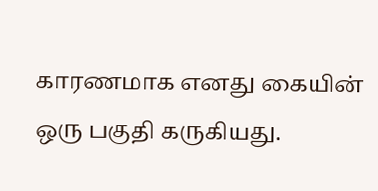காரணமாக எனது கையின் ஒரு பகுதி கருகியது.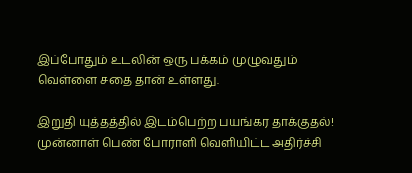இப்போதும் உடலின் ஒரு பக்கம் முழுவதும் வெள்ளை சதை தான் உள்ளது.

இறுதி யுத்தத்தில் இடம்பெற்ற பயங்கர தாக்குதல்! முன்னாள் பெண் போராளி வெளியிட்ட அதிர்ச்சி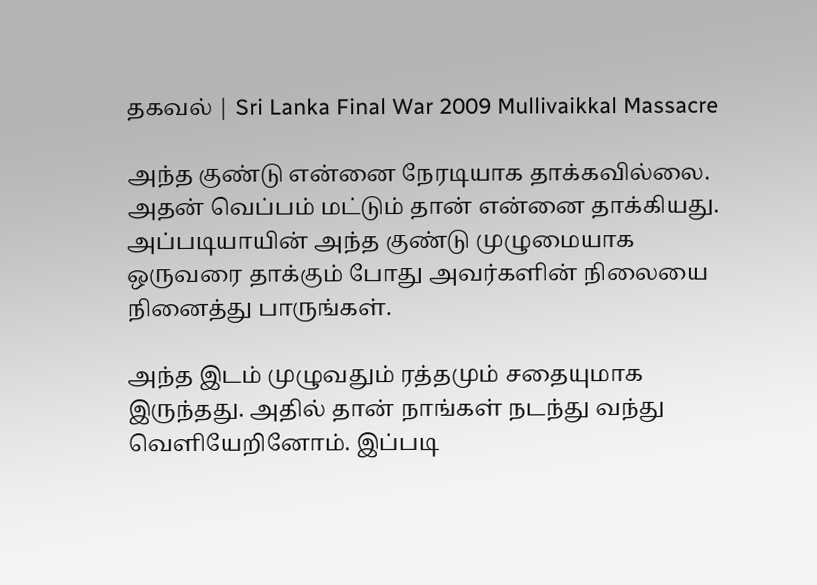தகவல் | Sri Lanka Final War 2009 Mullivaikkal Massacre

அந்த குண்டு என்னை நேரடியாக தாக்கவில்லை. அதன் வெப்பம் மட்டும் தான் என்னை தாக்கியது. அப்படியாயின் அந்த குண்டு முழுமையாக ஒருவரை தாக்கும் போது அவர்களின் நிலையை நினைத்து பாருங்கள்.

அந்த இடம் முழுவதும் ரத்தமும் சதையுமாக இருந்தது. அதில் தான் நாங்கள் நடந்து வந்து வெளியேறினோம். இப்படி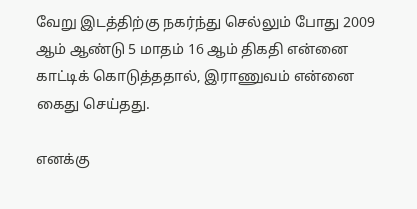வேறு இடத்திற்கு நகர்ந்து செல்லும் போது 2009 ஆம் ஆண்டு 5 மாதம் 16 ஆம் திகதி என்னை காட்டிக் கொடுத்ததால், இராணுவம் என்னை கைது செய்தது.

எனக்கு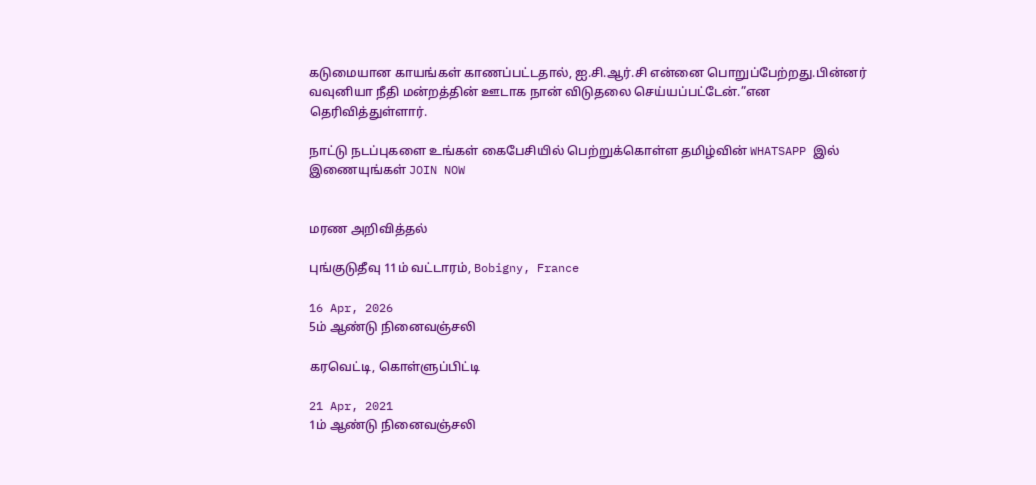கடுமையான காயங்கள் காணப்பட்டதால், ஐ.சி.ஆர்.சி என்னை பொறுப்பேற்றது.பின்னர் வவுனியா நீதி மன்றத்தின் ஊடாக நான் விடுதலை செய்யப்பட்டேன்.”என தெரிவித்துள்ளார்.

நாட்டு நடப்புகளை உங்கள் கைபேசியில் பெற்றுக்கொள்ள தமிழ்வின் WHATSAPP இல் இணையுங்கள் JOIN NOW


மரண அறிவித்தல்

புங்குடுதீவு 11ம் வட்டாரம், Bobigny, France

16 Apr, 2026
5ம் ஆண்டு நினைவஞ்சலி

கரவெட்டி, கொள்ளுப்பிட்டி

21 Apr, 2021
1ம் ஆண்டு நினைவஞ்சலி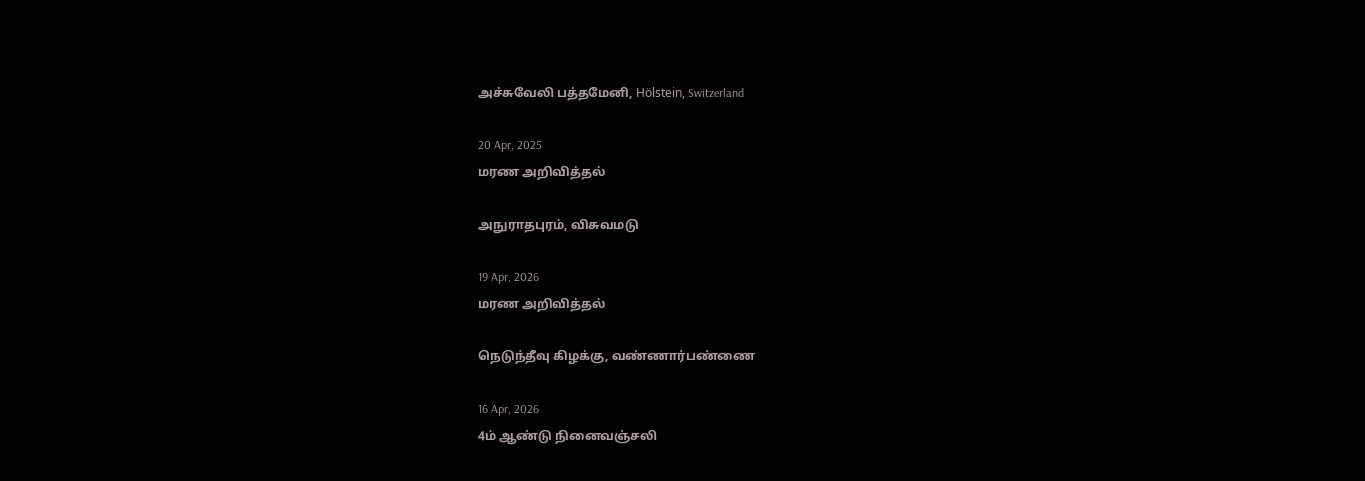அச்சுவேலி பத்தமேனி, Hölstein, Switzerland

20 Apr, 2025
மரண அறிவித்தல்

அநுராதபுரம், விசுவமடு

19 Apr, 2026
மரண அறிவித்தல்

நெடுந்தீவு கிழக்கு, வண்ணார்பண்ணை

16 Apr, 2026
4ம் ஆண்டு நினைவஞ்சலி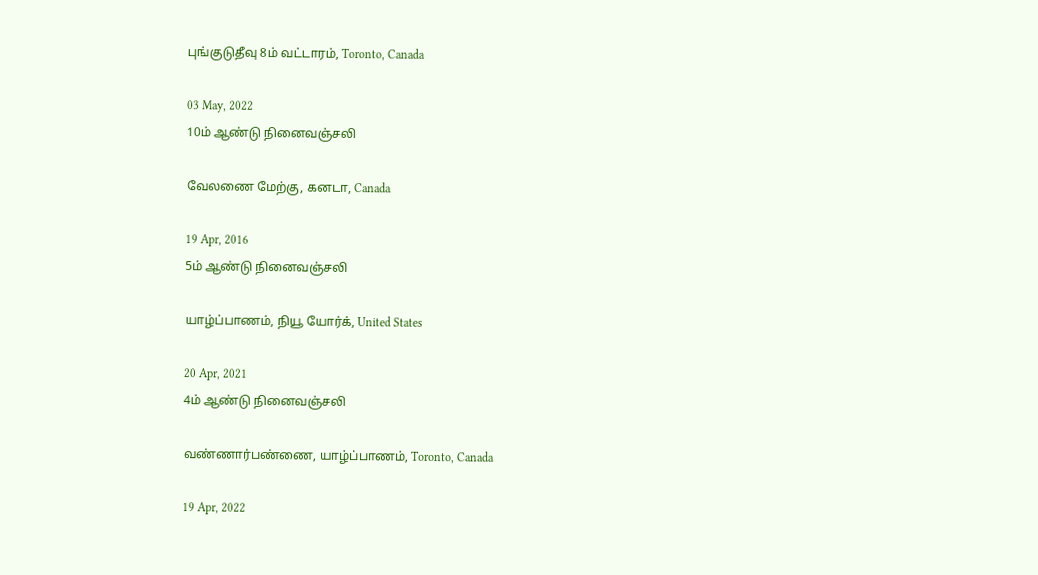புங்குடுதீவு 8ம் வட்டாரம், Toronto, Canada

03 May, 2022
10ம் ஆண்டு நினைவஞ்சலி

வேலணை மேற்கு, கனடா, Canada

19 Apr, 2016
5ம் ஆண்டு நினைவஞ்சலி

யாழ்ப்பாணம், நியூ யோர்க், United States

20 Apr, 2021
4ம் ஆண்டு நினைவஞ்சலி

வண்ணார்பண்ணை, யாழ்ப்பாணம், Toronto, Canada

19 Apr, 2022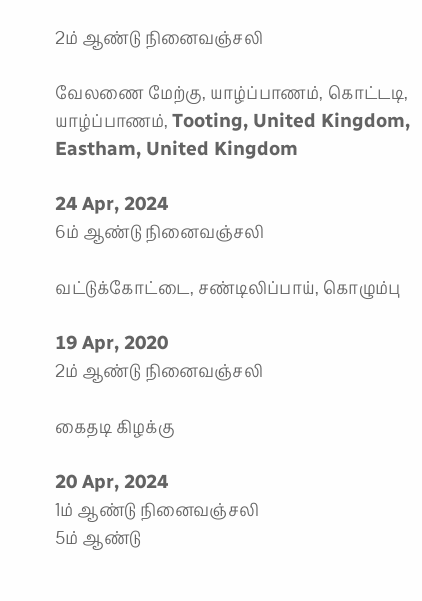2ம் ஆண்டு நினைவஞ்சலி

வேலணை மேற்கு, யாழ்ப்பாணம், கொட்டடி, யாழ்ப்பாணம், Tooting, United Kingdom, Eastham, United Kingdom

24 Apr, 2024
6ம் ஆண்டு நினைவஞ்சலி

வட்டுக்கோட்டை, சண்டிலிப்பாய், கொழும்பு

19 Apr, 2020
2ம் ஆண்டு நினைவஞ்சலி

கைதடி கிழக்கு

20 Apr, 2024
1ம் ஆண்டு நினைவஞ்சலி
5ம் ஆண்டு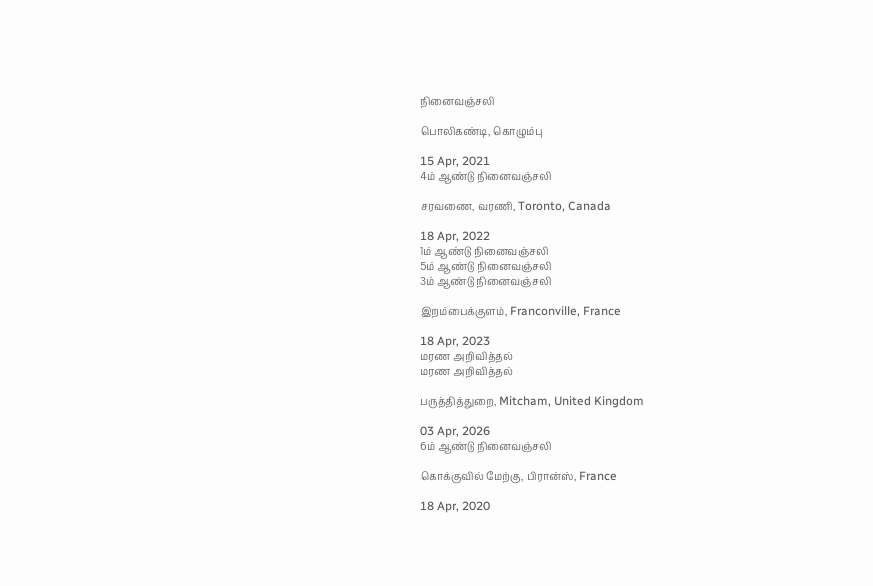நினைவஞ்சலி

பொலிகண்டி, கொழும்பு

15 Apr, 2021
4ம் ஆண்டு நினைவஞ்சலி

சரவணை, வரணி, Toronto, Canada

18 Apr, 2022
1ம் ஆண்டு நினைவஞ்சலி
5ம் ஆண்டு நினைவஞ்சலி
3ம் ஆண்டு நினைவஞ்சலி

இறம்பைக்குளம், Franconville, France

18 Apr, 2023
மரண அறிவித்தல்
மரண அறிவித்தல்

பருத்தித்துறை, Mitcham, United Kingdom

03 Apr, 2026
6ம் ஆண்டு நினைவஞ்சலி

கொக்குவில் மேற்கு, பிரான்ஸ், France

18 Apr, 2020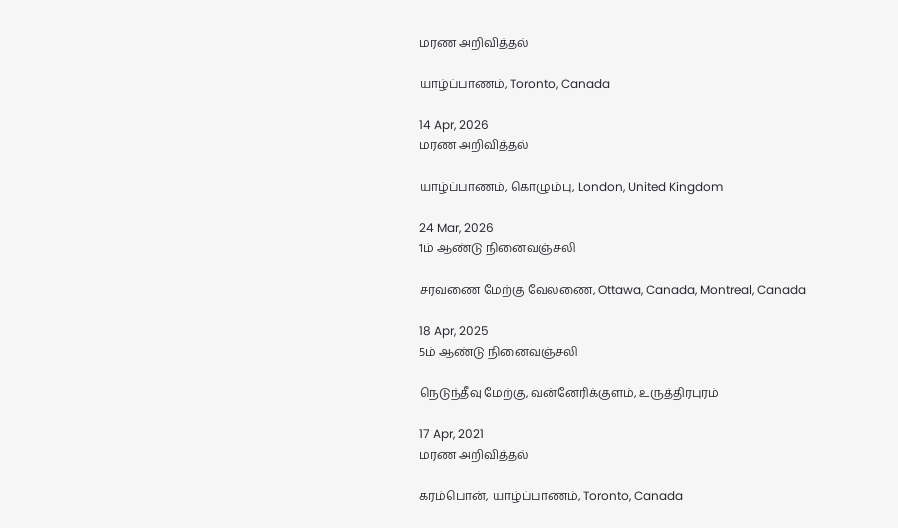மரண அறிவித்தல்

யாழ்ப்பாணம், Toronto, Canada

14 Apr, 2026
மரண அறிவித்தல்

யாழ்ப்பாணம், கொழும்பு, London, United Kingdom

24 Mar, 2026
1ம் ஆண்டு நினைவஞ்சலி

சரவணை மேற்கு வேலணை, Ottawa, Canada, Montreal, Canada

18 Apr, 2025
5ம் ஆண்டு நினைவஞ்சலி

நெடுந்தீவு மேற்கு, வன்னேரிக்குளம், உருத்திரபுரம்

17 Apr, 2021
மரண அறிவித்தல்

கரம்பொன், யாழ்ப்பாணம், Toronto, Canada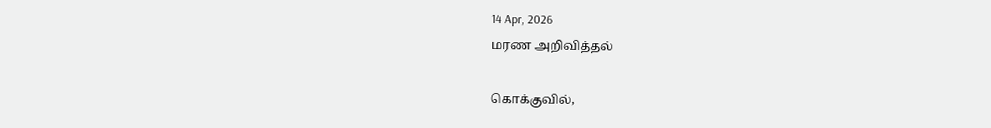14 Apr, 2026
மரண அறிவித்தல்

கொக்குவில்,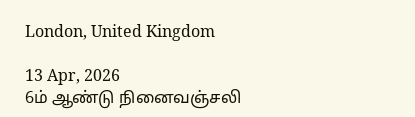London, United Kingdom

13 Apr, 2026
6ம் ஆண்டு நினைவஞ்சலி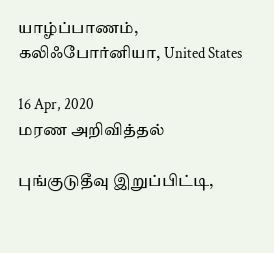யாழ்ப்பாணம், கலிஃபோர்னியா, United States

16 Apr, 2020
மரண அறிவித்தல்

புங்குடுதீவு இறுப்பிட்டி,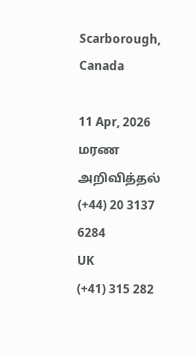Scarborough, Canada

11 Apr, 2026
மரண அறிவித்தல்
(+44) 20 3137 6284
UK
(+41) 315 282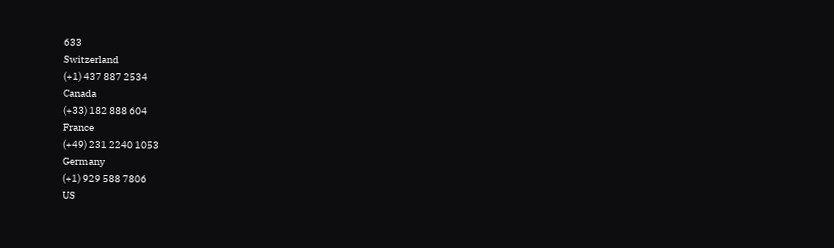633
Switzerland
(+1) 437 887 2534
Canada
(+33) 182 888 604
France
(+49) 231 2240 1053
Germany
(+1) 929 588 7806
US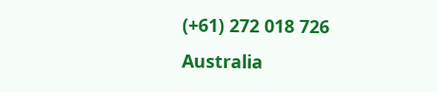(+61) 272 018 726
Australia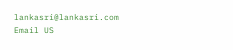lankasri@lankasri.com
Email US